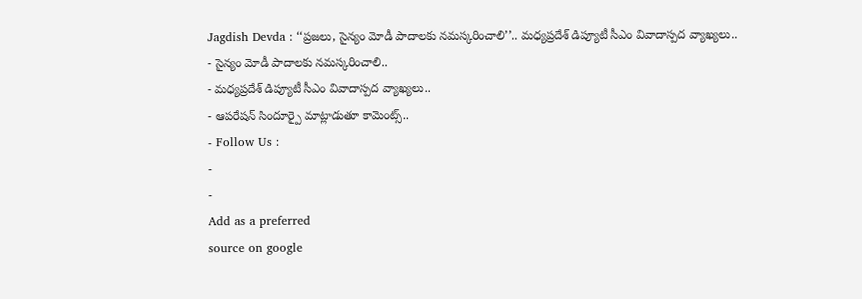Jagdish Devda : ‘‘ప్రజలు, సైన్యం మోడీ పాదాలకు నమస్కరించాలి’’.. మధ్యప్రదేశ్ డిప్యూటీ సీఎం వివాదాస్పద వ్యాఖ్యలు..
- సైన్యం మోడీ పాదాలకు నమస్కరించాలి..
- మధ్యప్రదేశ్ డిప్యూటీ సీఎం వివాదాస్పద వ్యాఖ్యలు..
- ఆపరేషన్ సిందూర్పై మాట్లాడుతూ కామెంట్స్..
- Follow Us :
-
-
Add as a preferred
source on google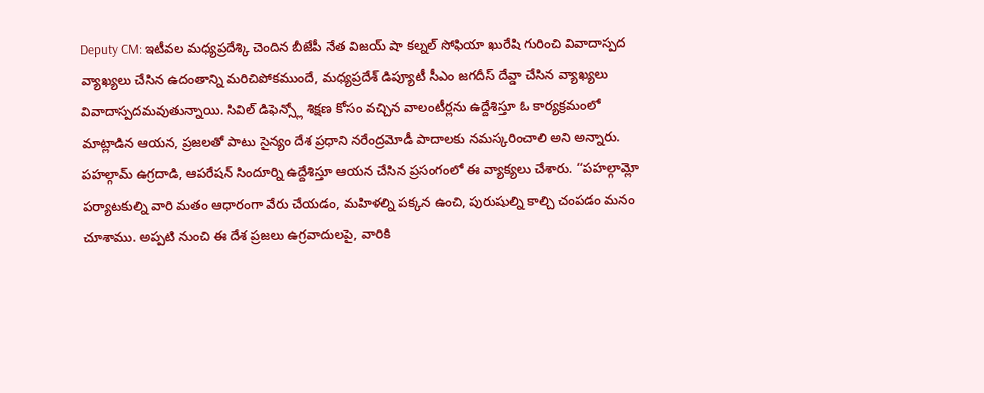Deputy CM: ఇటీవల మధ్యప్రదేశ్కి చెందిన బీజేపీ నేత విజయ్ షా కల్నల్ సోఫియా ఖురేషి గురించి వివాదాస్పద వ్యాఖ్యలు చేసిన ఉదంతాన్ని మరిచిపోకముందే, మధ్యప్రదేశ్ డిప్యూటీ సీఎం జగదీస్ దేవ్డా చేసిన వ్యాఖ్యలు వివాదాస్పదమవుతున్నాయి. సివిల్ డిఫెన్స్లో శిక్షణ కోసం వచ్చిన వాలంటీర్లను ఉద్దేశిస్తూ ఓ కార్యక్రమంలో మాట్లాడిన ఆయన, ప్రజలతో పాటు సైన్యం దేశ ప్రధాని నరేంద్రమోడీ పాదాలకు నమస్కరించాలి అని అన్నారు.
పహల్గామ్ ఉగ్రదాడి, ఆపరేషన్ సిందూర్ని ఉద్దేశిస్తూ ఆయన చేసిన ప్రసంగంలో ఈ వ్యాక్యలు చేశారు. ‘‘పహల్గామ్లో పర్యాటకుల్ని వారి మతం ఆధారంగా వేరు చేయడం, మహిళల్ని పక్కన ఉంచి, పురుషుల్ని కాల్చి చంపడం మనం చూశాము. అప్పటి నుంచి ఈ దేశ ప్రజలు ఉగ్రవాదులపై, వారికి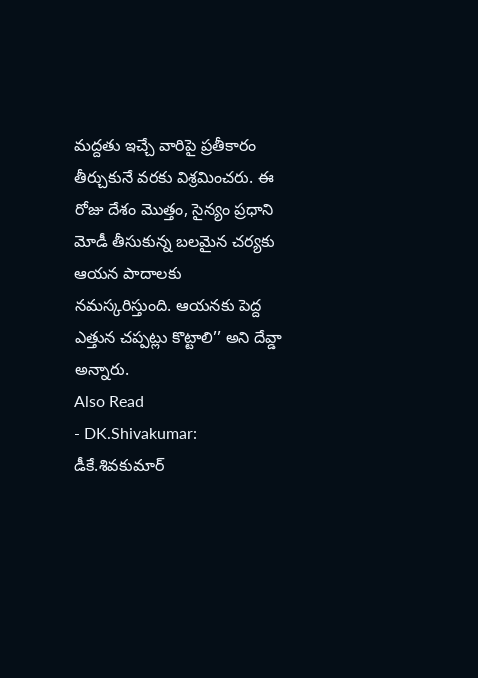మద్దతు ఇచ్చే వారిపై ప్రతీకారం తీర్చుకునే వరకు విశ్రమించరు. ఈ రోజు దేశం మొత్తం, సైన్యం ప్రధాని మోడీ తీసుకున్న బలమైన చర్యకు ఆయన పాదాలకు నమస్కరిస్తుంది. ఆయనకు పెద్ద ఎత్తున చప్పట్లు కొట్టాలి’’ అని దేవ్డా అన్నారు.
Also Read
- DK.Shivakumar: డీకే.శివకుమార్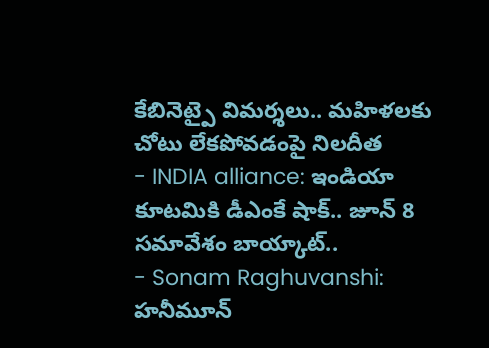కేబినెట్పై విమర్శలు.. మహిళలకు చోటు లేకపోవడంపై నిలదీత
- INDIA alliance: ఇండియా కూటమికి డీఎంకే షాక్.. జూన్ 8 సమావేశం బాయ్కాట్..
- Sonam Raghuvanshi: హనీమూన్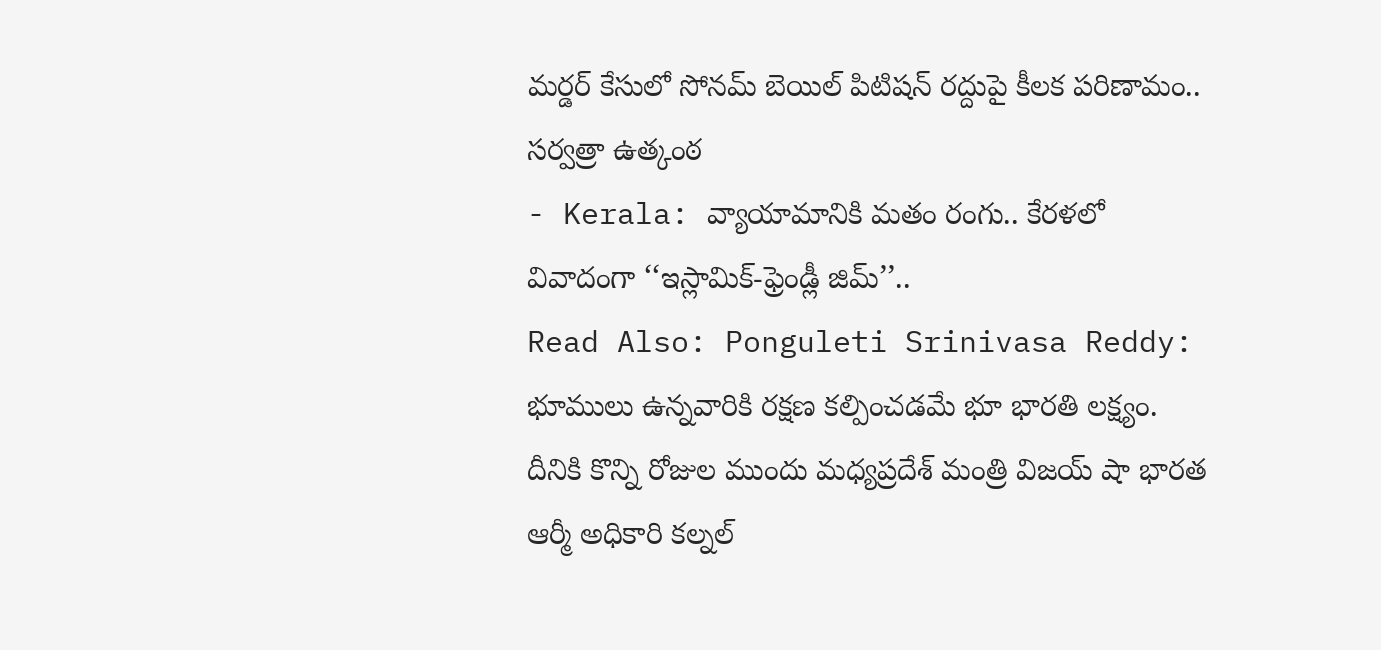మర్డర్ కేసులో సోనమ్ బెయిల్ పిటిషన్ రద్దుపై కీలక పరిణామం.. సర్వత్రా ఉత్కంఠ
- Kerala: వ్యాయామానికి మతం రంగు.. కేరళలో వివాదంగా ‘‘ఇస్లామిక్-ఫ్రెండ్లీ జిమ్’’..
Read Also: Ponguleti Srinivasa Reddy: భూములు ఉన్నవారికి రక్షణ కల్పించడమే భూ భారతి లక్ష్యం.
దీనికి కొన్ని రోజుల ముందు మధ్యప్రదేశ్ మంత్రి విజయ్ షా భారత ఆర్మీ అధికారి కల్నల్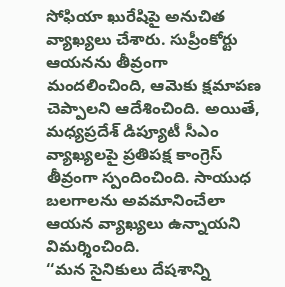సోఫియా ఖురేషిపై అనుచిత వ్యాఖ్యలు చేశారు. సుప్రీంకోర్టు ఆయనను తీవ్రంగా మందలించింది, ఆమెకు క్షమాపణ చెప్పాలని ఆదేశించింది. అయితే, మధ్యప్రదేశ్ డిప్యూటీ సీఎం వ్యాఖ్యలపై ప్రతిపక్ష కాంగ్రెస్ తీవ్రంగా స్పందించింది. సాయుధ బలగాలను అవమానించేలా ఆయన వ్యాఖ్యలు ఉన్నాయని విమర్శించింది.
‘‘మన సైనికులు దేషశాన్ని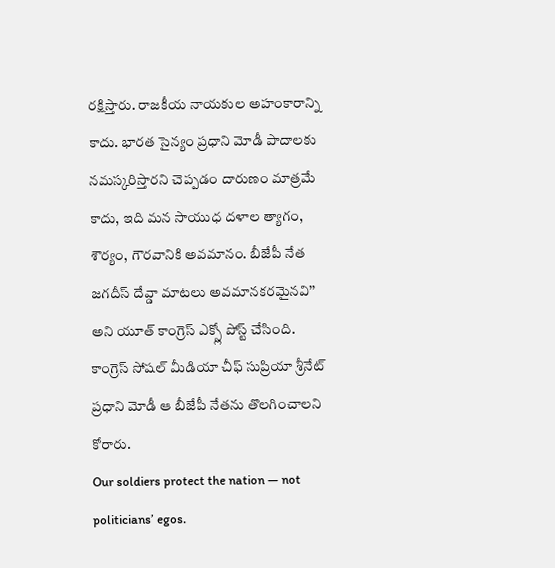రక్షిస్తారు. రాజకీయ నాయకుల అహంకారాన్ని కాదు. భారత సైన్యం ప్రధాని మోడీ పాదాలకు నమస్కరిస్తారని చెప్పడం దారుణం మాత్రమే కాదు, ఇది మన సాయుధ దళాల త్యాగం, శౌర్యం, గౌరవానికి అవమానం. బీజేపీ నేత జగదీస్ దేవ్డా మాటలు అవమానకరమైనవి’’ అని యూత్ కాంగ్రెస్ ఎక్స్లో పోస్ట్ చేసింది. కాంగ్రెస్ సోషల్ మీడియా చీఫ్ సుప్రియా శ్రీనేట్ ప్రధాని మోడీ ఆ బీజేపీ నేతను తొలగించాలని కోరారు.
Our soldiers protect the nation — not politicians’ egos.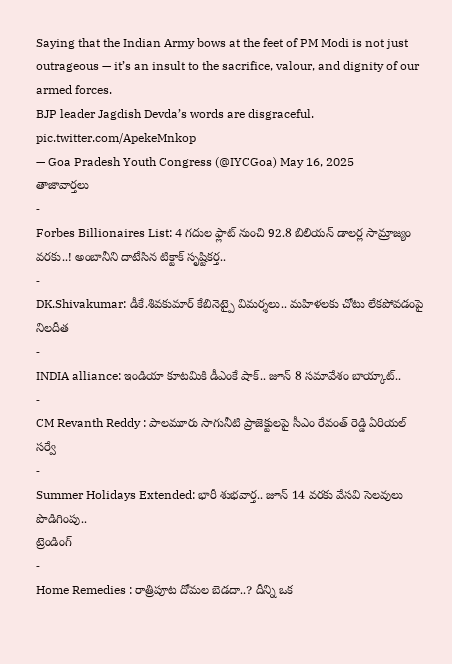Saying that the Indian Army bows at the feet of PM Modi is not just outrageous — it’s an insult to the sacrifice, valour, and dignity of our armed forces.
BJP leader Jagdish Devda’s words are disgraceful. pic.twitter.com/ApekeMnkop
— Goa Pradesh Youth Congress (@IYCGoa) May 16, 2025
తాజావార్తలు
-
Forbes Billionaires List: 4 గదుల ఫ్లాట్ నుంచి 92.8 బిలియన్ డాలర్ల సామ్రాజ్యం వరకు..! అంబానీని దాటేసిన టిక్టాక్ సృష్టికర్త..
-
DK.Shivakumar: డీకే.శివకుమార్ కేబినెట్పై విమర్శలు.. మహిళలకు చోటు లేకపోవడంపై నిలదీత
-
INDIA alliance: ఇండియా కూటమికి డీఎంకే షాక్.. జూన్ 8 సమావేశం బాయ్కాట్..
-
CM Revanth Reddy : పాలమూరు సాగునీటి ప్రాజెక్టులపై సీఎం రేవంత్ రెడ్డి ఏరియల్ సర్వే
-
Summer Holidays Extended: భారీ శుభవార్త.. జూన్ 14 వరకు వేసవి సెలవులు పొడిగింపు..
ట్రెండింగ్
-
Home Remedies : రాత్రిపూట దోమల బెడదా..? దీన్ని ఒక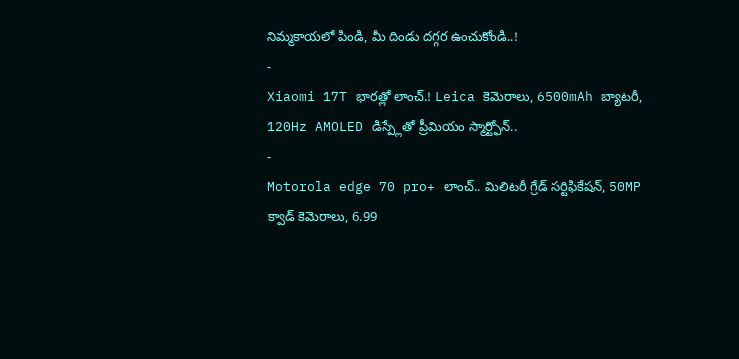నిమ్మకాయలో పిండి, మీ దిండు దగ్గర ఉంచుకోండి..!
-
Xiaomi 17T భారత్లో లాంచ్.! Leica కెమెరాలు, 6500mAh బ్యాటరీ, 120Hz AMOLED డిస్ప్లేతో ప్రీమియం స్మార్ట్ఫోన్..
-
Motorola edge 70 pro+ లాంచ్.. మిలిటరీ గ్రేడ్ సర్టిఫికేషన్, 50MP క్వాడ్ కెమెరాలు, 6.99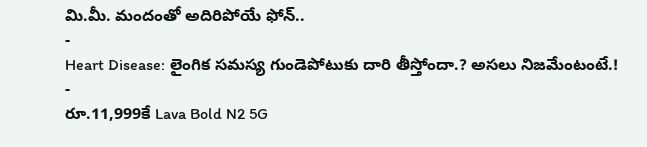మి.మీ. మందంతో అదిరిపోయే ఫోన్..
-
Heart Disease: లైంగిక సమస్య గుండెపోటుకు దారి తీస్తోందా.? అసలు నిజమేంటంటే.!
-
రూ.11,999కే Lava Bold N2 5G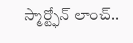స్మార్ట్ఫోన్ లాంచ్..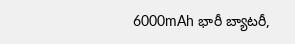6000mAh భారీ బ్యాటరీ,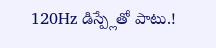120Hz డిస్ప్లేతో పాటు.!